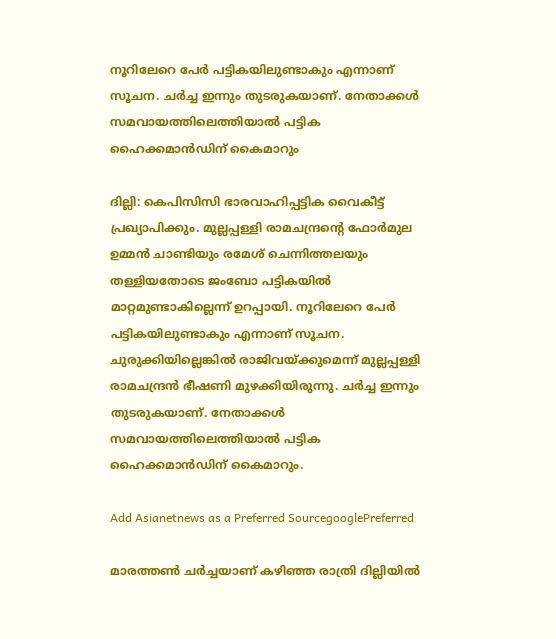നൂറിലേറെ പേർ പട്ടികയിലുണ്ടാകും എന്നാണ് സൂചന. ചർച്ച ഇന്നും തുടരുകയാണ്. നേതാക്കൾ സമവായത്തിലെത്തിയാൽ പട്ടിക ഹൈക്കമാൻഡിന് കൈമാറും

ദില്ലി: കെപിസിസി ഭാരവാഹിപ്പട്ടിക വൈകീട്ട് പ്രഖ്യാപിക്കും. മുല്ലപ്പള്ളി രാമചന്ദ്രന്‍റെ ഫോർമുല ഉമ്മൻ ചാണ്ടിയും രമേശ് ചെന്നിത്തലയും തള്ളിയതോടെ ജംബോ പട്ടികയിൽ മാറ്റമുണ്ടാകില്ലെന്ന് ഉറപ്പായി. നൂറിലേറെ പേർ പട്ടികയിലുണ്ടാകും എന്നാണ് സൂചന. ചുരുക്കിയില്ലെങ്കിൽ രാജിവയ്ക്കുമെന്ന് മുല്ലപ്പള്ളി രാമചന്ദ്രൻ ഭീഷണി മുഴക്കിയിരുന്നു. ചർച്ച ഇന്നും തുടരുകയാണ്. നേതാക്കൾ സമവായത്തിലെത്തിയാൽ പട്ടിക ഹൈക്കമാൻഡിന് കൈമാറും.

Add Asianetnews as a Preferred SourcegooglePreferred

മാരത്തൺ ചർച്ചയാണ് കഴിഞ്ഞ രാത്രി ദില്ലിയിൽ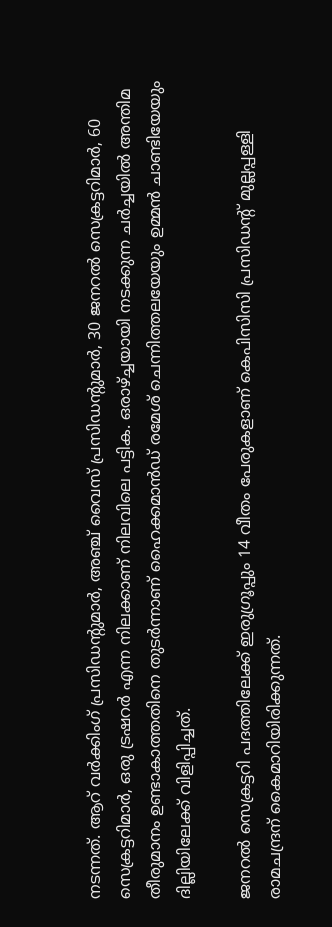നടന്നത്. ആറ് വർക്കിംഗ് പ്രസിഡന്റുമാർ, അഞ്ച് വൈസ് പ്രസിഡന്‍റുമാർ, 30 ജനറൽ സെക്രട്ടറിമാർ, 60 സെക്രട്ടറിമാർ, ഒരു ട്രഷറർ എന്ന നിലക്കാണ് നിലവിലെ പട്ടിക. ഒരാഴ്ച്ചയായി നടക്കുന്ന ചർച്ചയിൽ അന്തിമ തീരുമാനം ഉണ്ടാകാത്തതിനെ തുടർന്നാണ് ഹൈക്കമാൻഡ് രമേശ് ചെന്നിത്തലയേയും ഉമ്മൻ ചാണ്ടിയേയും ദില്ലിയിലേക്ക് വിളിപ്പിച്ചത്.

ജനറൽ സെക്രട്ടറി പദത്തിലേക്ക് ഇരുഗ്രൂപ്പും 14 വീതം പേരുകളാണ് കെപിസിസി പ്രസിഡന്റ് മുല്ലപ്പള്ളി രാമചന്ദ്രന് കൈമാറിയിരിക്കുന്നത്.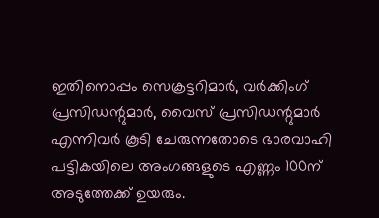ഇതിനൊപ്പം സെക്രട്ടറിമാർ, വർക്കിംഗ് പ്രസിഡന്റുമാർ, വൈസ് പ്രസിഡന്റുമാർ എന്നിവർ കൂടി ചേരുന്നതോടെ ഭാരവാഹി പട്ടികയിലെ അംഗങ്ങളുടെ എണ്ണം 100ന് അടുത്തേക്ക് ഉയരും.